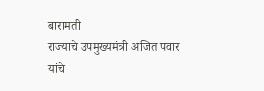बारामती
राज्याचे उपमुख्यमंत्री अजित पवार यांचे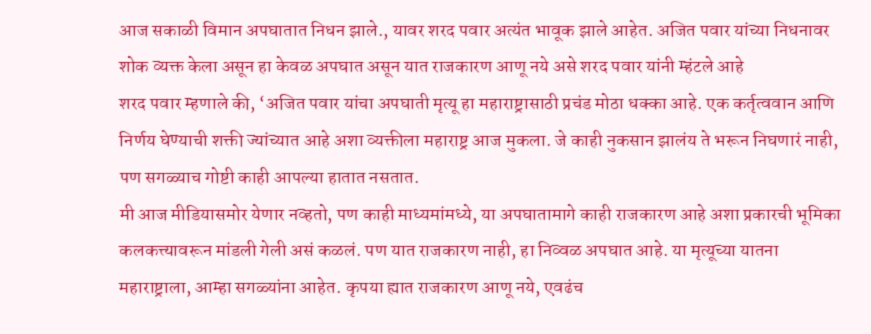आज सकाळी विमान अपघातात निधन झाले., यावर शरद पवार अत्यंत भावूक झाले आहेत. अजित पवार यांच्या निधनावर शोक व्यक्त केला असून हा केवळ अपघात असून यात राजकारण आणू नये असे शरद पवार यांनी म्हंटले आहे
शरद पवार म्हणाले की, ‘अजित पवार यांचा अपघाती मृत्यू हा महाराष्ट्रासाठी प्रचंड मोठा धक्का आहे. एक कर्तृत्ववान आणि निर्णय घेण्याची शक्ती ज्यांच्यात आहे अशा व्यक्तीला महाराष्ट्र आज मुकला. जे काही नुकसान झालंय ते भरून निघणारं नाही, पण सगळ्याच गोष्टी काही आपल्या हातात नसतात.
मी आज मीडियासमोर येणार नव्हतो, पण काही माध्यमांमध्ये, या अपघातामागे काही राजकारण आहे अशा प्रकारची भूमिका कलकत्त्यावरून मांडली गेली असं कळलं. पण यात राजकारण नाही, हा निव्वळ अपघात आहे. या मृत्यूच्या यातना महाराष्ट्राला, आम्हा सगळ्यांना आहेत. कृपया ह्यात राजकारण आणू नये, एवढंच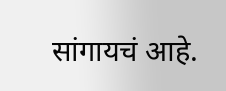सांगायचं आहे.